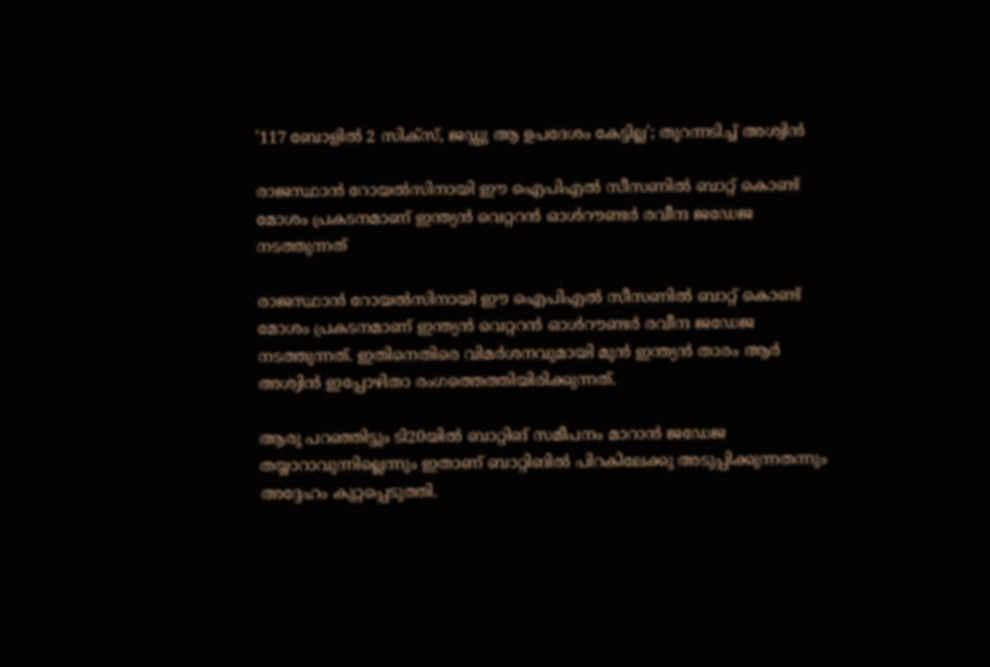'117 ബോളിൽ 2 സിക്സ്, ജഡ്ഡു ആ ഉപദേശം കേട്ടില്ല'; തുറന്നടിച്ച് അശ്വിന്‍

രാജസ്ഥാന്‍ റോയല്‍സിനായി ഈ ഐപിഎല്‍ സീസണില്‍ ബാറ്റ് കൊണ്ട് മോശം പ്രകടനമാണ് ഇന്ത്യന്‍ വെറ്ററന്‍ ഓള്‍റൗണ്ടര്‍ രവീന്ദ ജഡേജ നടത്തുന്നത്

രാജസ്ഥാന്‍ റോയല്‍സിനായി ഈ ഐപിഎല്‍ സീസണില്‍ ബാറ്റ് കൊണ്ട് മോശം പ്രകടനമാണ് ഇന്ത്യന്‍ വെറ്ററന്‍ ഓള്‍റൗണ്ടര്‍ രവീന്ദ ജഡേജ നടത്തുന്നത്. ഇതിനെതിരെ വിമർശനവുമായി മുൻ ഇന്ത്യൻ താരം ആർ അശ്വിൻ ഇപ്പോഴിതാ രംഗത്തെത്തിയിരിക്കുന്നത്.

ആരു പറഞ്ഞിട്ടും ടി20യില്‍ ബാറ്റിങ് സമീപനം മാറാന്‍ ജഡേജ തയ്യാറാവുന്നില്ലെന്നും ഇതാണ് ബാറ്റിങില്‍ പിറകിലേക്കു അടുപ്പിക്കുന്നതന്നും അദ്ദേഹം കുറ്റപ്പെടുത്തി.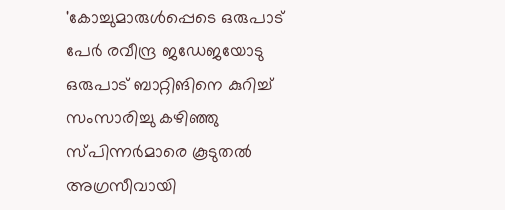'കോച്ചുമാരുള്‍പ്പെടെ ഒരുപാട് പേര്‍ രവീന്ദ്ര ജഡേജയോടു ഒരുപാട് ബാറ്റിങിനെ കുറിച്ച് സംസാരിച്ചു കഴിഞ്ഞു സ്പിന്നര്‍മാരെ കൂടുതല്‍ അഗ്രസീവായി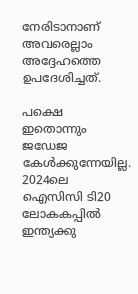നേരിടാനാണ് അവരെല്ലാം അദ്ദേഹത്തെ ഉപദേശിച്ചത്.

പക്ഷെ ഇതൊന്നും ജഡേജ കേള്‍ക്കുന്നേയില്ല. 2024ലെ ഐസിസി ടി20 ലോകകപ്പില്‍ ഇന്ത്യക്കു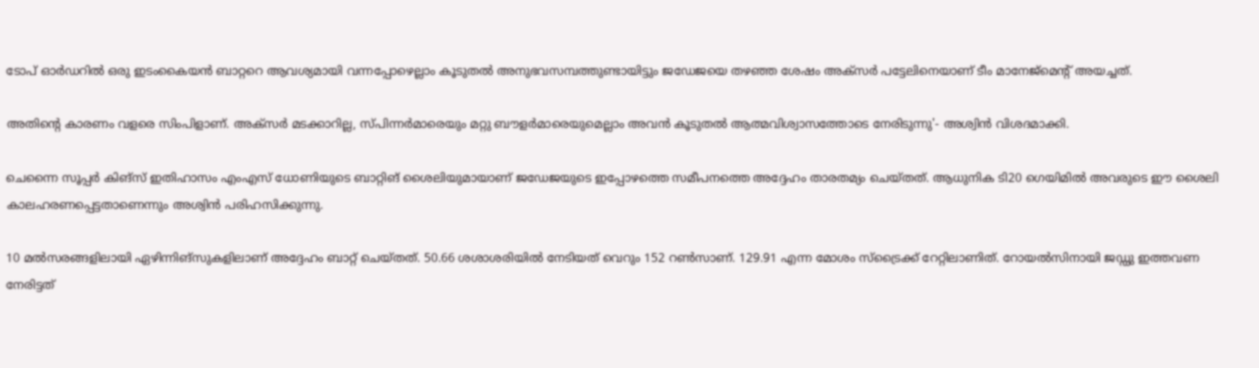ടോപ് ഓര്‍ഡറില്‍ ഒരു ഇടംകൈയന്‍ ബാറ്ററെ ആവശ്യമായി വന്നപ്പോഴെല്ലാം കൂടുതല്‍ അനുഭവസമ്പത്തുണ്ടായിട്ടും ജഡേജയെ തഴഞ്ഞ ശേഷം അക്‌സർ പട്ടേലിനെയാണ് ടീം മാനേജ്‌മെന്റ് അയച്ചത്.

അതിന്റെ കാരണം വളരെ സിംപിളാണ്. അക്‌സർ മടക്കാറില്ല, സ്പിന്നര്‍മാരെയും മറ്റു ബൗളര്‍മാരെയുമെല്ലാം അവന്‍ കൂടുതല്‍ ആത്മവിശ്വാസത്തോടെ നേരിടുന്നു'- അശ്വിന്‍ വിശദമാക്കി.

ചെന്നൈ സൂപ്പര്‍ കിങ്‌സ് ഇതിഹാസം എംഎസ് ധോണിയുടെ ബാറ്റിങ് ശൈലിയുമായാണ് ജഡേജയുടെ ഇപ്പോഴത്തെ സമീപനത്തെ അദ്ദേഹം താരതമ്യം ചെയ്തത്. ആധുനിക ടി20 ഗെയിമില്‍ അവരുടെ ഈ ശൈലി കാലഹരണപ്പെട്ടതാണെന്നും അശ്വിന്‍ പരിഹസിക്കുന്നു.

10 മല്‍സരങ്ങളിലായി ഏഴിന്നിങ്‌സുകളിലാണ് അദ്ദേഹം ബാറ്റ് ചെയ്തത്. 50.66 ശശാശരിയില്‍ നേടിയത് വെറും 152 റണ്‍സാണ്. 129.91 എന്ന മോശം സ്‌ട്രൈക്ക് റേറ്റിലാണിത്. റോയല്‍സിനായി ജഡ്ഡു ഇത്തവണ നേരിട്ടത്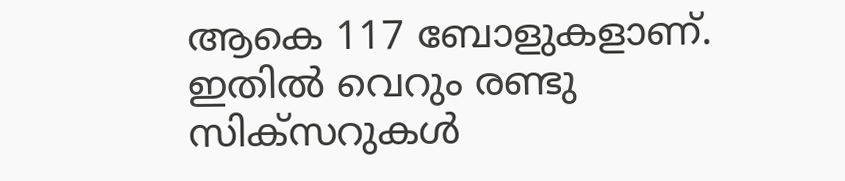ആകെ 117 ബോളുകളാണ്. ഇതില്‍ വെറും രണ്ടു സിക്‌സറുകള്‍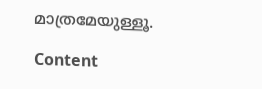മാത്രമേയുള്ളൂ.

Content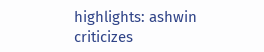highlights: ashwin criticizes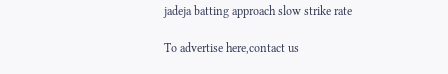jadeja batting approach slow strike rate

To advertise here,contact us